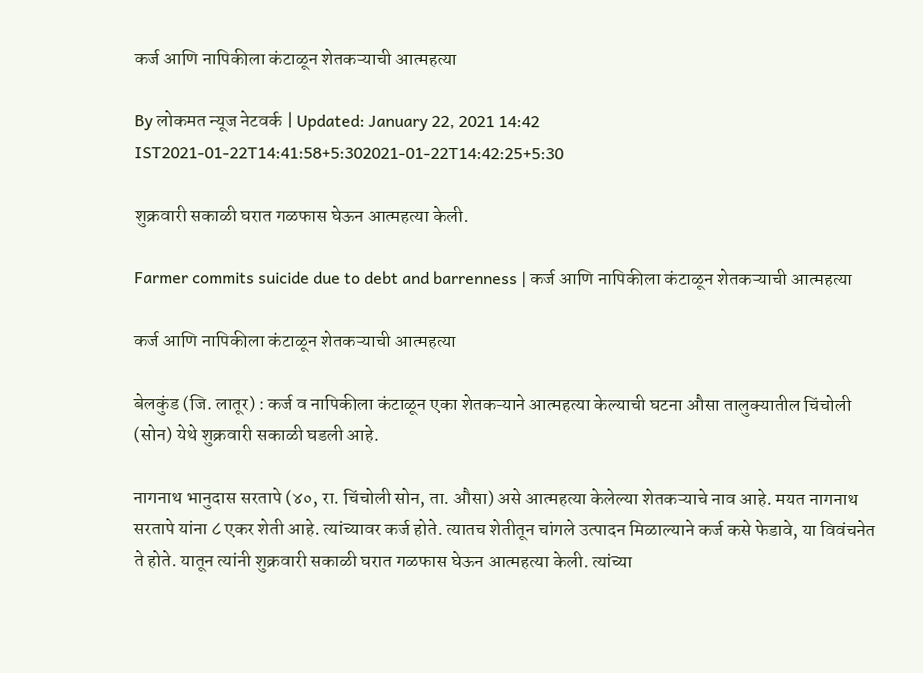कर्ज आणि नापिकीला कंटाळून शेतकऱ्याची आत्महत्या

By लोकमत न्यूज नेटवर्क | Updated: January 22, 2021 14:42 IST2021-01-22T14:41:58+5:302021-01-22T14:42:25+5:30

शुक्रवारी सकाळी घरात गळफास घेऊन आत्महत्या केली.

Farmer commits suicide due to debt and barrenness | कर्ज आणि नापिकीला कंटाळून शेतकऱ्याची आत्महत्या

कर्ज आणि नापिकीला कंटाळून शेतकऱ्याची आत्महत्या

बेलकुंड (जि. लातूर) : कर्ज व नापिकीला कंटाळून एका शेतकऱ्याने आत्महत्या केल्याची घटना औसा तालुक्यातील चिंचोली (सोन) येथे शुक्रवारी सकाळी घडली आहे.

नागनाथ भानुदास सरतापे (४०, रा. चिंचोली सोन, ता. औसा) असे आत्महत्या केलेल्या शेतकऱ्याचे नाव आहे. मयत नागनाथ सरतापे यांना ८ एकर शेती आहे. त्यांच्यावर कर्ज होते. त्यातच शेतीतून चांगले उत्पादन मिळाल्याने कर्ज कसे फेडावे, या विवंचनेत ते होते. यातून त्यांनी शुक्रवारी सकाळी घरात गळफास घेऊन आत्महत्या केली. त्यांच्या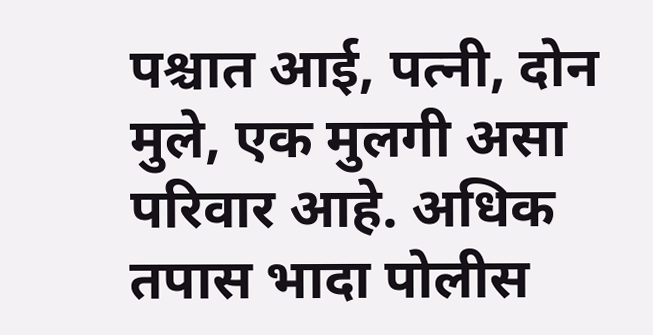पश्चात आई, पत्नी, दोन मुले, एक मुलगी असा परिवार आहे. अधिक तपास भादा पोलीस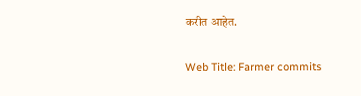करीत आहेत.

Web Title: Farmer commits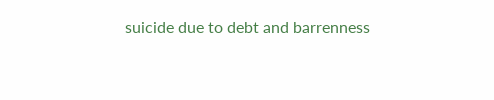suicide due to debt and barrenness